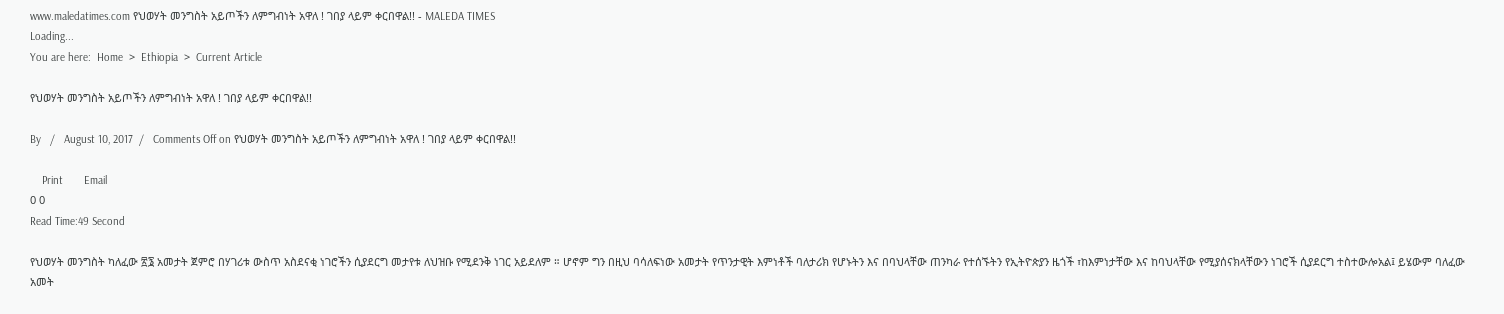www.maledatimes.com የህወሃት መንግስት አይጦችን ለምግብነት አዋለ ! ገበያ ላይም ቀርበዋል!! - MALEDA TIMES
Loading...
You are here:  Home  >  Ethiopia  >  Current Article

የህወሃት መንግስት አይጦችን ለምግብነት አዋለ ! ገበያ ላይም ቀርበዋል!!

By   /   August 10, 2017  /   Comments Off on የህወሃት መንግስት አይጦችን ለምግብነት አዋለ ! ገበያ ላይም ቀርበዋል!!

    Print       Email
0 0
Read Time:49 Second

የህወሃት መንግስት ካለፈው ፳፮ አመታት ጀምሮ በሃገሪቱ ውስጥ አስደናቂ ነገሮችን ሲያደርግ መታየቱ ለህዝቡ የሚደንቅ ነገር አይደለም ። ሆኖም ግን በዚህ ባሳለፍነው አመታት የጥንታዊት እምነቶች ባለታሪክ የሆኑትን እና በባህላቸው ጠንካራ የተሰኙትን የኢትዮጵያን ዜጎች ፣ከእምነታቸው እና ከባህላቸው የሚያሰናክላቸውን ነገሮች ሲያደርግ ተስተውሎአል፤ ይሄውም ባለፈው አመት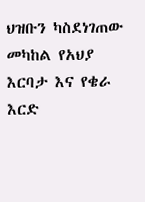ህዝቡን ካስደነገጠው መካከል የአህያ እርባታ እና የቄራ እርድ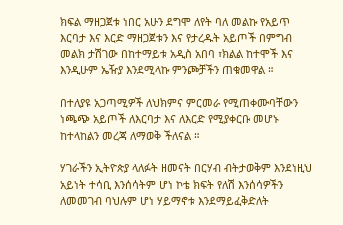ክፍል ማዘጋጀቱ ነበር አሁን ደግሞ ለየት ባለ መልኩ የአይጥ እርባታ እና እርድ ማዘጋጀቱን እና የታረዱት አይጦች በምግብ መልክ ታሽገው በከተማይቱ አዲስ አበባ ፣ክልል ከተሞች እና እንዲሁም ኤዥያ እንደሚላኩ ምንጮቻችን ጠቁመዋል ።

በተለያዩ አጋጣሚዎች ለህክምና ምርመራ የሚጠቀሙባቸውን ነጫጭ አይጦች ለእርባታ እና ለእርድ የሚያቀርቡ መሆኑ ከተላከልን መረጃ ለማወቅ ችለናል ።

ሃገራችን ኢትዮጵያ ላለፉት ዘመናት በርሃብ ብትታወቅም እንደነዚህ አይነት ተሳቢ እንሰሳትም ሆነ ኮቴ ክፍት የለሽ እንሰሳዎችን ለመመገብ ባህሉም ሆነ ሃይማኖቱ እንደማይፈቅድለት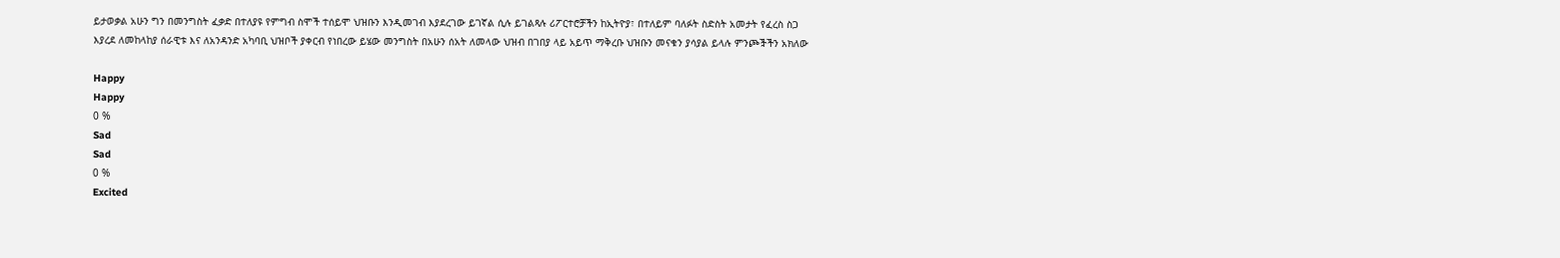ይታወቃል አሁን ግን በመንግስት ፈቃድ በተለያዩ የምግብ ስሞች ተሰይሞ ህዝቡን እንዲመገብ እያደረገው ይገኛል ሲሉ ይገልጻሉ ሪፖርተሮቻችን ከኢትዮያ፣ በተለይም ባለፉት ስድስት አመታት የፈረስ ስጋ እያረደ ለመከላከያ ሰራዊቱ እና ለአንዳንድ አካባቢ ህዝቦች ያቀርብ የነበረው ይሄው መንግስት በአሁን ሰአት ለመላው ህዝብ በገበያ ላይ አይጥ ማቅረቡ ህዝቡን መናቁን ያሳያል ይላሉ ምንጮⶭችን አክለው

Happy
Happy
0 %
Sad
Sad
0 %
Excited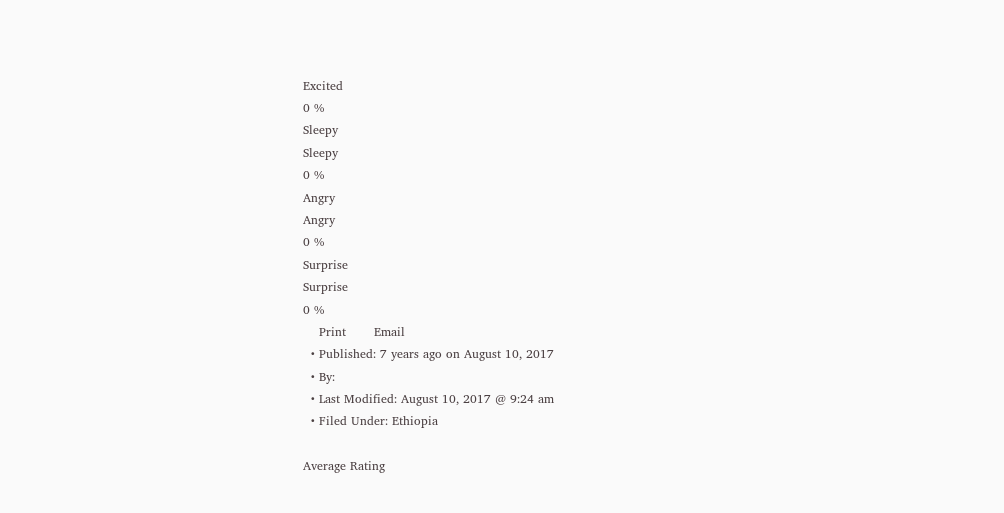Excited
0 %
Sleepy
Sleepy
0 %
Angry
Angry
0 %
Surprise
Surprise
0 %
    Print       Email
  • Published: 7 years ago on August 10, 2017
  • By:
  • Last Modified: August 10, 2017 @ 9:24 am
  • Filed Under: Ethiopia

Average Rating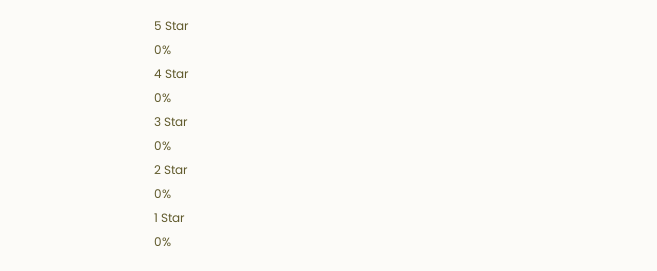5 Star
0%
4 Star
0%
3 Star
0%
2 Star
0%
1 Star
0%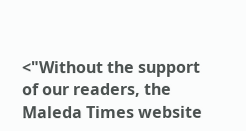<"Without the support of our readers, the Maleda Times website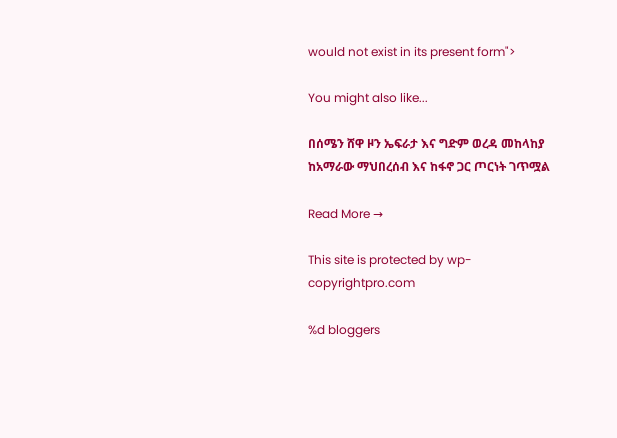would not exist in its present form">

You might also like...

በሰሜን ሸዋ ዞን ኤፍራታ እና ግድም ወረዳ መከላከያ ከአማራው ማህበረሰብ እና ከፋኖ ጋር ጦርነት ገጥሟል

Read More →

This site is protected by wp-copyrightpro.com

%d bloggers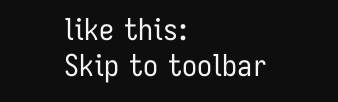like this:
Skip to toolbar